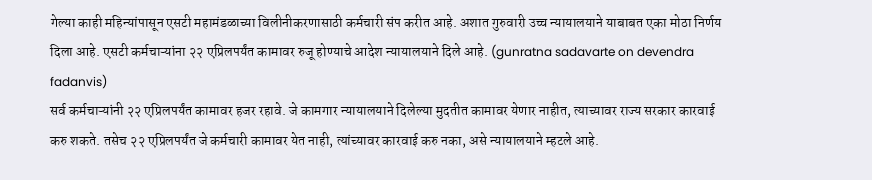गेल्या काही महिन्यांपासून एसटी महामंडळाच्या विलीनीकरणासाठी कर्मचारी संप करीत आहे. अशात गुरुवारी उच्च न्यायालयाने याबाबत एका मोठा निर्णय दिला आहे. एसटी कर्मचाऱ्यांना २२ एप्रिलपर्यंत कामावर रुजू होण्याचे आदेश न्यायालयाने दिले आहे. (gunratna sadavarte on devendra fadanvis)
सर्व कर्मचाऱ्यांनी २२ एप्रिलपर्यंत कामावर हजर रहावे. जे कामगार न्यायालयाने दिलेल्या मुदतीत कामावर येणार नाहीत, त्याच्यावर राज्य सरकार कारवाई करु शकते. तसेच २२ एप्रिलपर्यंत जे कर्मचारी कामावर येत नाही, त्यांच्यावर कारवाई करु नका, असे न्यायालयाने म्हटले आहे.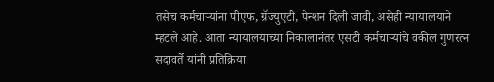तसेच कर्मचाऱ्यांना पीएफ, ग्रॅज्युएटी, पेन्शन दिली जावी, असेही न्यायालयाने म्हटले आहे. आता न्यायालयाच्या निकालानंतर एसटी कर्मचाऱ्यांचे वकील गुणरत्न सदावर्ते यांनी प्रतिक्रिया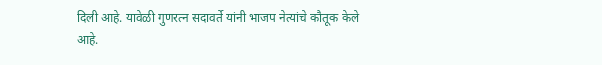दिली आहे. यावेळी गुणरत्न सदावर्ते यांनी भाजप नेत्यांचे कौतूक केले आहे.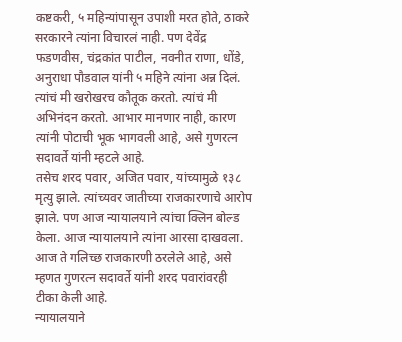कष्टकरी, ५ महिन्यांपासून उपाशी मरत होते, ठाकरे सरकारने त्यांना विचारलं नाही. पण देवेंद्र फडणवीस, चंद्रकांत पाटील, नवनीत राणा, धोंडे, अनुराधा पौडवाल यांनी ५ महिने त्यांना अन्न दिलं. त्यांचं मी खरोखरच कौतूक करतो. त्यांचं मी अभिनंदन करतो. आभार मानणार नाही, कारण त्यांनी पोटाची भूक भागवली आहे, असे गुणरत्न सदावर्ते यांनी म्हटले आहे.
तसेच शरद पवार, अजित पवार, यांच्यामुळे १३८ मृत्यु झाले. त्यांच्यवर जातीच्या राजकारणाचे आरोप झाले. पण आज न्यायालयाने त्यांचा क्लिन बोल्ड केला. आज न्यायालयाने त्यांना आरसा दाखवला. आज ते गलिच्छ राजकारणी ठरलेले आहे, असे म्हणत गुणरत्न सदावर्ते यांनी शरद पवारांवरही टीका केली आहे.
न्यायालयाने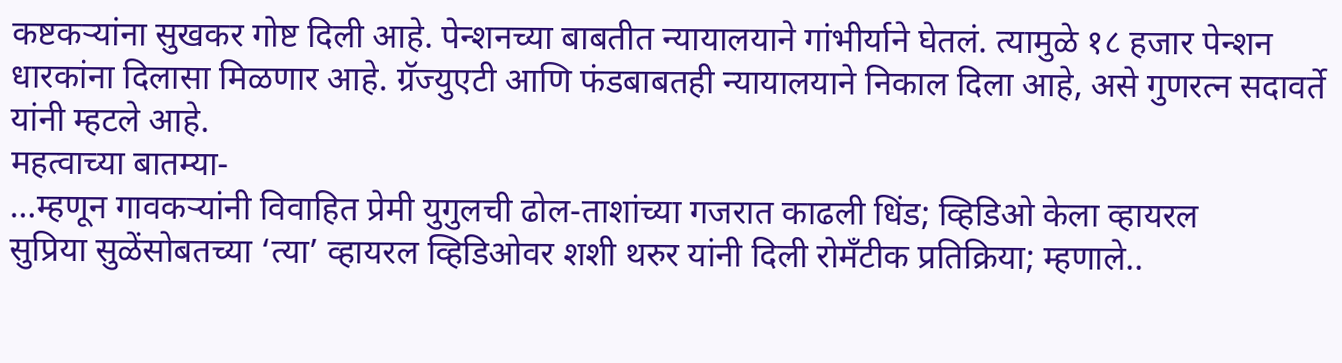कष्टकऱ्यांना सुखकर गोष्ट दिली आहे. पेन्शनच्या बाबतीत न्यायालयाने गांभीर्याने घेतलं. त्यामुळे १८ हजार पेन्शन धारकांना दिलासा मिळणार आहे. ग्रॅज्युएटी आणि फंडबाबतही न्यायालयाने निकाल दिला आहे, असे गुणरत्न सदावर्ते यांनी म्हटले आहे.
महत्वाच्या बातम्या-
…म्हणून गावकऱ्यांनी विवाहित प्रेमी युगुलची ढोल-ताशांच्या गजरात काढली धिंड; व्हिडिओ केला व्हायरल
सुप्रिया सुळेंसोबतच्या ‘त्या’ व्हायरल व्हिडिओवर शशी थरुर यांनी दिली रोमॅंटीक प्रतिक्रिया; म्हणाले..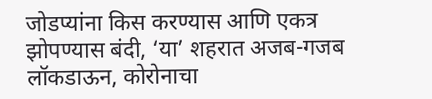जोडप्यांना किस करण्यास आणि एकत्र झोपण्यास बंदी, ‘या’ शहरात अजब-गजब लॉकडाऊन, कोरोनाचा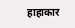हाहाकार